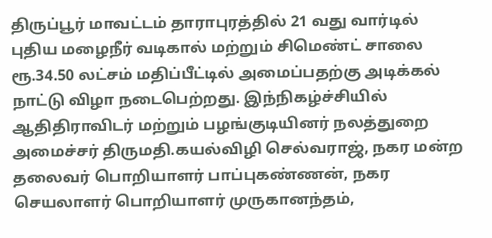திருப்பூர் மாவட்டம் தாராபுரத்தில் 21 வது வார்டில் புதிய மழைநீர் வடிகால் மற்றும் சிமெண்ட் சாலை ரூ.34.50 லட்சம் மதிப்பீட்டில் அமைப்பதற்கு அடிக்கல் நாட்டு விழா நடைபெற்றது. இந்நிகழ்ச்சியில் ஆதிதிராவிடர் மற்றும் பழங்குடியினர் நலத்துறை அமைச்சர் திருமதி.கயல்விழி செல்வராஜ், நகர மன்ற தலைவர் பொறியாளர் பாப்புகண்ணன், நகர செயலாளர் பொறியாளர் முருகானந்தம்,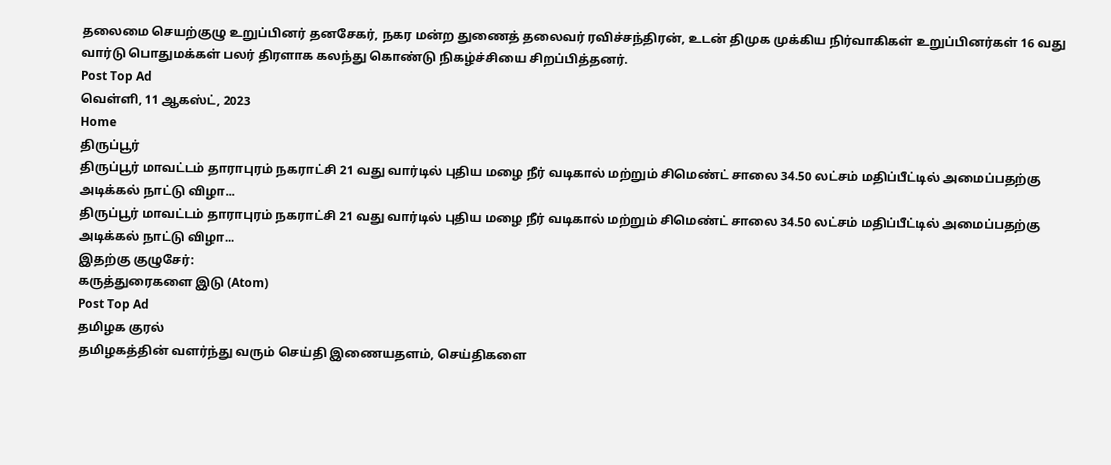தலைமை செயற்குழு உறுப்பினர் தனசேகர், நகர மன்ற துணைத் தலைவர் ரவிச்சந்திரன், உடன் திமுக முக்கிய நிர்வாகிகள் உறுப்பினர்கள் 16 வது வார்டு பொதுமக்கள் பலர் திரளாக கலந்து கொண்டு நிகழ்ச்சியை சிறப்பித்தனர்.
Post Top Ad
வெள்ளி, 11 ஆகஸ்ட், 2023
Home
திருப்பூர்
திருப்பூர் மாவட்டம் தாராபுரம் நகராட்சி 21 வது வார்டில் புதிய மழை நீர் வடிகால் மற்றும் சிமெண்ட் சாலை 34.50 லட்சம் மதிப்பீட்டில் அமைப்பதற்கு அடிக்கல் நாட்டு விழா...
திருப்பூர் மாவட்டம் தாராபுரம் நகராட்சி 21 வது வார்டில் புதிய மழை நீர் வடிகால் மற்றும் சிமெண்ட் சாலை 34.50 லட்சம் மதிப்பீட்டில் அமைப்பதற்கு அடிக்கல் நாட்டு விழா...
இதற்கு குழுசேர்:
கருத்துரைகளை இடு (Atom)
Post Top Ad
தமிழக குரல்
தமிழகத்தின் வளர்ந்து வரும் செய்தி இணையதளம், செய்திகளை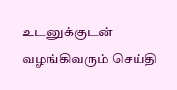உடனுக்குடன் வழங்கிவரும் செய்தி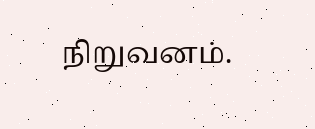நிறுவனம்.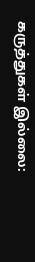கருத்துகள் இல்லை: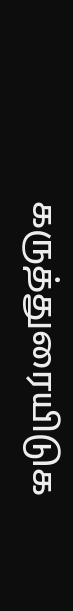கருத்துரையிடுக